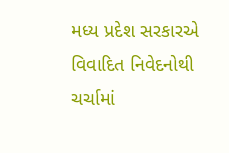મધ્ય પ્રદેશ સરકારએ વિવાદિત નિવેદનોથી ચર્ચામાં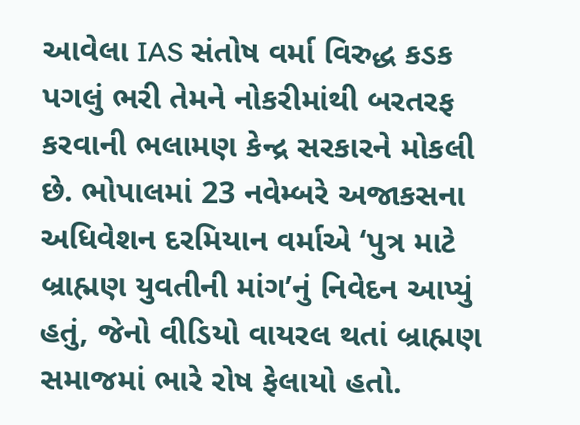આવેલા IAS સંતોષ વર્મા વિરુદ્ધ કડક પગલું ભરી તેમને નોકરીમાંથી બરતરફ કરવાની ભલામણ કેન્દ્ર સરકારને મોકલી છે. ભોપાલમાં 23 નવેમ્બરે અજાકસના અધિવેશન દરમિયાન વર્માએ ‘પુત્ર માટે બ્રાહ્મણ યુવતીની માંગ’નું નિવેદન આપ્યું હતું, જેનો વીડિયો વાયરલ થતાં બ્રાહ્મણ સમાજમાં ભારે રોષ ફેલાયો હતો.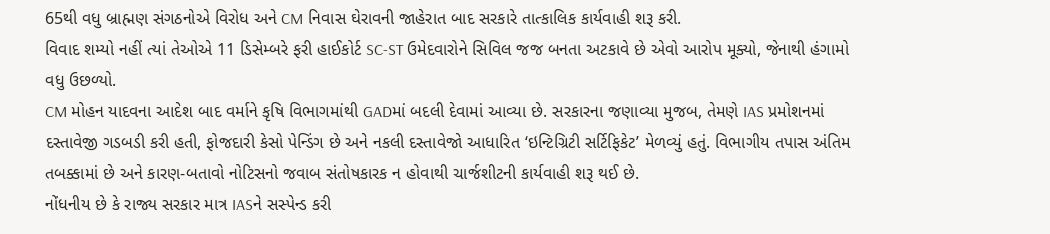65થી વધુ બ્રાહ્મણ સંગઠનોએ વિરોધ અને CM નિવાસ ઘેરાવની જાહેરાત બાદ સરકારે તાત્કાલિક કાર્યવાહી શરૂ કરી.
વિવાદ શમ્યો નહીં ત્યાં તેઓએ 11 ડિસેમ્બરે ફરી હાઈકોર્ટ SC-ST ઉમેદવારોને સિવિલ જજ બનતા અટકાવે છે એવો આરોપ મૂક્યો, જેનાથી હંગામો વધુ ઉછળ્યો.
CM મોહન યાદવના આદેશ બાદ વર્માને કૃષિ વિભાગમાંથી GADમાં બદલી દેવામાં આવ્યા છે. સરકારના જણાવ્યા મુજબ, તેમણે IAS પ્રમોશનમાં દસ્તાવેજી ગડબડી કરી હતી, ફોજદારી કેસો પેન્ડિંગ છે અને નકલી દસ્તાવેજો આધારિત ‘ઇન્ટિગ્રિટી સર્ટિફિકેટ’ મેળવ્યું હતું. વિભાગીય તપાસ અંતિમ તબક્કામાં છે અને કારણ-બતાવો નોટિસનો જવાબ સંતોષકારક ન હોવાથી ચાર્જશીટની કાર્યવાહી શરૂ થઈ છે.
નોંધનીય છે કે રાજ્ય સરકાર માત્ર IASને સસ્પેન્ડ કરી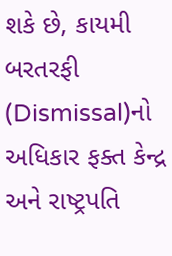શકે છે, કાયમી બરતરફી (Dismissal)નો અધિકાર ફક્ત કેન્દ્ર અને રાષ્ટ્રપતિ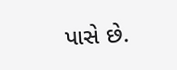પાસે છે.